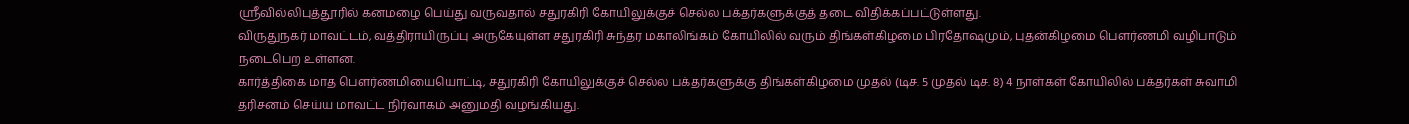ஸ்ரீவில்லிபுத்தூரில் கனமழை பெய்து வருவதால் சதுரகிரி கோயிலுக்குச் செல்ல பக்தர்களுக்குத் தடை விதிக்கப்பட்டுள்ளது.
விருதுநகர் மாவட்டம், வத்திராயிருப்பு அருகேயுள்ள சதுரகிரி சுந்தர மகாலிங்கம் கோயிலில் வரும் திங்கள்கிழமை பிரதோஷமும், புதன்கிழமை பௌர்ணமி வழிபாடும் நடைபெற உள்ளன.
கார்த்திகை மாத பெளர்ணமியையொட்டி, சதுரகிரி கோயிலுக்குச் செல்ல பக்தர்களுக்கு திங்கள்கிழமை முதல் (டிச. 5 முதல் டிச. 8) 4 நாள்கள் கோயிலில் பக்தர்கள் சுவாமி தரிசனம் செய்ய மாவட்ட நிர்வாகம் அனுமதி வழங்கியது.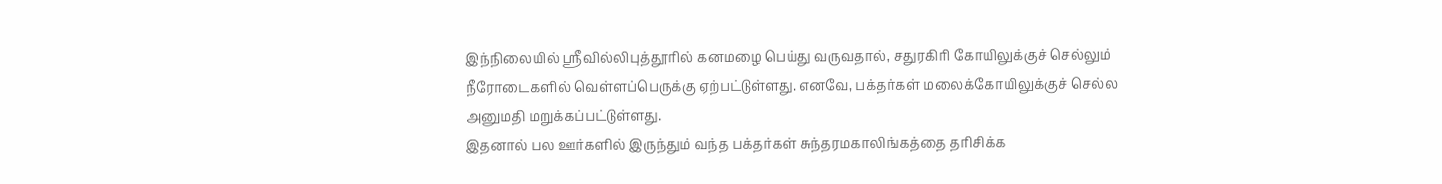இந்நிலையில் ஸ்ரீவில்லிபுத்தூரில் கனமழை பெய்து வருவதால், சதுரகிரி கோயிலுக்குச் செல்லும் நீரோடைகளில் வெள்ளப்பெருக்கு ஏற்பட்டுள்ளது. எனவே, பக்தர்கள் மலைக்கோயிலுக்குச் செல்ல அனுமதி மறுக்கப்பட்டுள்ளது.
இதனால் பல ஊர்களில் இருந்தும் வந்த பக்தர்கள் சுந்தரமகாலிங்கத்தை தரிசிக்க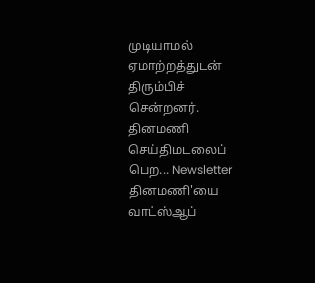முடியாமல் ஏமாற்றத்துடன் திரும்பிச் சென்றனர்.
தினமணி செய்திமடலைப் பெற... Newsletter
தினமணி'யை வாட்ஸ்ஆப்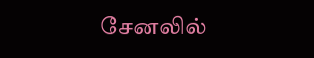சேனலில்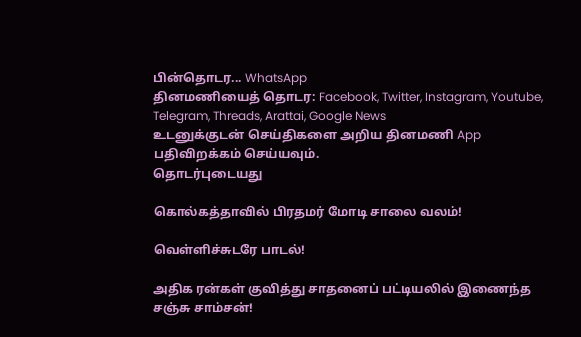பின்தொடர... WhatsApp
தினமணியைத் தொடர: Facebook, Twitter, Instagram, Youtube, Telegram, Threads, Arattai, Google News
உடனுக்குடன் செய்திகளை அறிய தினமணி App பதிவிறக்கம் செய்யவும்.
தொடர்புடையது

கொல்கத்தாவில் பிரதமர் மோடி சாலை வலம்!

வெள்ளிச்சுடரே பாடல்!

அதிக ரன்கள் குவித்து சாதனைப் பட்டியலில் இணைந்த சஞ்சு சாம்சன்!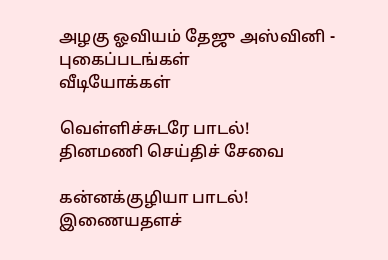அழகு ஓவியம் தேஜு அஸ்வினி - புகைப்படங்கள்
வீடியோக்கள்

வெள்ளிச்சுடரே பாடல்!
தினமணி செய்திச் சேவை

கன்னக்குழியா பாடல்!
இணையதளச்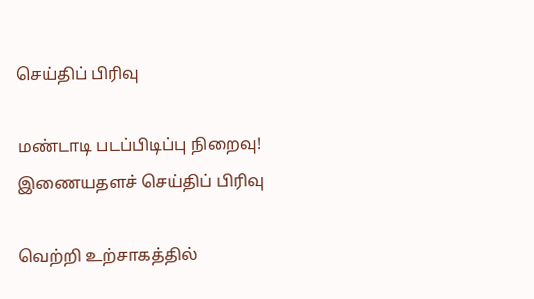செய்திப் பிரிவு

மண்டாடி படப்பிடிப்பு நிறைவு!
இணையதளச் செய்திப் பிரிவு

வெற்றி உற்சாகத்தில்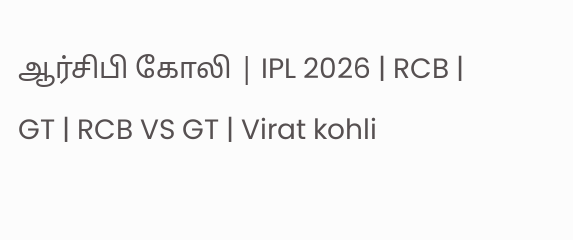ஆர்சிபி கோலி | IPL 2026 | RCB | GT | RCB VS GT | Virat kohli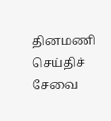தினமணி செய்திச் சேவை